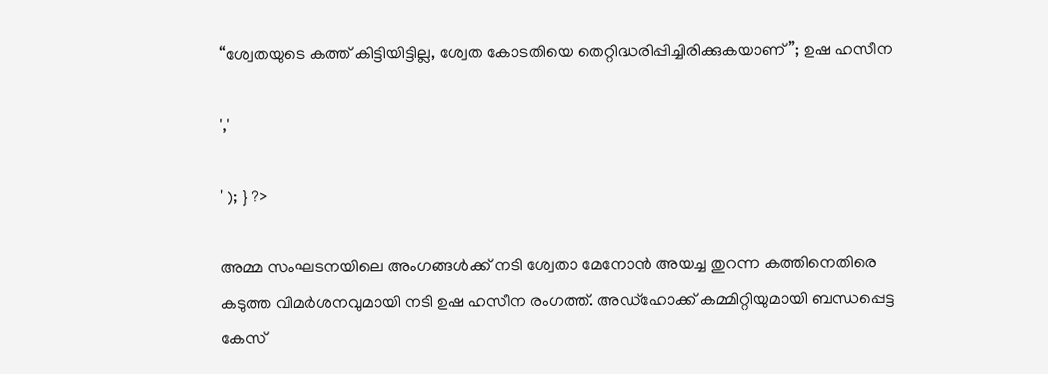“ശ്വേതയുടെ കത്ത് കിട്ടിയിട്ടില്ല, ശ്വേത കോടതിയെ തെറ്റിദ്ധരിപ്പിച്ചിരിക്കുകയാണ്”; ഉഷ ഹസീന

','

' ); } ?>

അമ്മ സംഘടനയിലെ അംഗങ്ങൾക്ക് നടി ശ്വേതാ മേനോൻ അയച്ച തുറന്ന കത്തിനെതിരെ കടുത്ത വിമർശനവുമായി നടി ഉഷ ഹസീന രംഗത്ത്. അഡ്‌ഹോക്ക് കമ്മിറ്റിയുമായി ബന്ധപ്പെട്ട കേസ്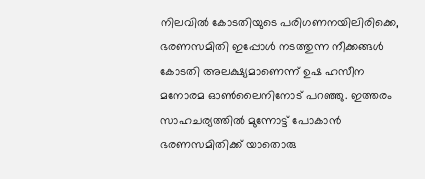നിലവിൽ കോടതിയുടെ പരിഗണനയിലിരിക്കെ, ഭരണസമിതി ഇപ്പോൾ നടത്തുന്ന നീക്കങ്ങൾ കോടതി അലക്ഷ്യമാണെന്ന് ഉഷ ഹസീന മനോരമ ഓൺലൈനിനോട് പറഞ്ഞു. ഇത്തരം സാഹചര്യത്തിൽ മുന്നോട്ട് പോകാൻ ഭരണസമിതിക്ക് യാതൊരു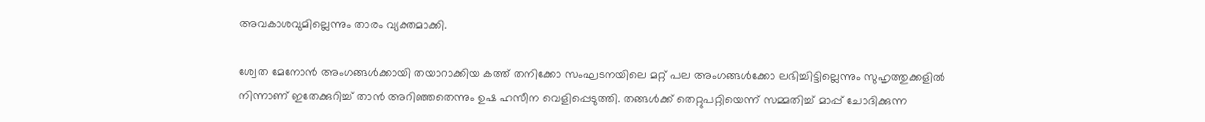അവകാശവുമില്ലെന്നും താരം വ്യക്തമാക്കി.

ശ്വേത മേനോൻ അംഗങ്ങൾക്കായി തയാറാക്കിയ കത്ത് തനിക്കോ സംഘടനയിലെ മറ്റ് പല അംഗങ്ങൾക്കോ ലഭിച്ചിട്ടില്ലെന്നും സുഹൃത്തുക്കളിൽ നിന്നാണ് ഇതേക്കുറിച്ച് താൻ അറിഞ്ഞതെന്നും ഉഷ ഹസീന വെളിപ്പെടുത്തി. തങ്ങൾക്ക് തെറ്റുപറ്റിയെന്ന് സമ്മതിച്ച് മാപ്പ് ചോദിക്കുന്ന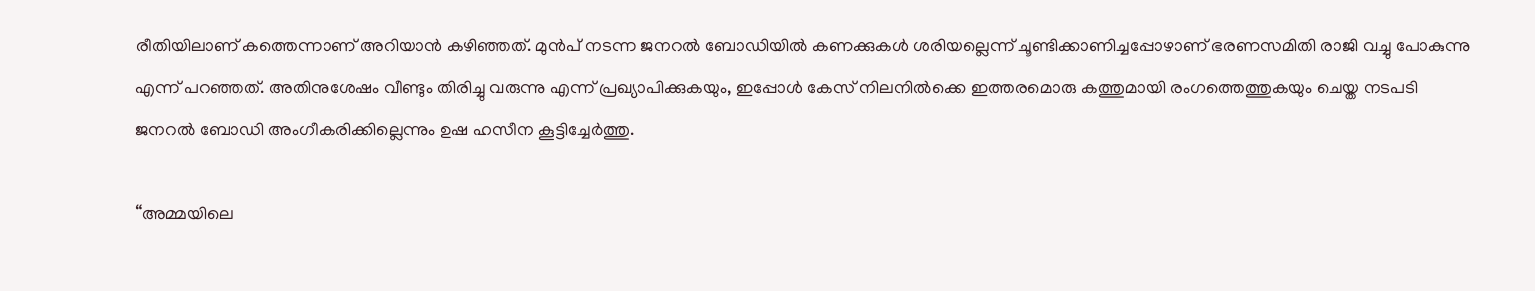രീതിയിലാണ് കത്തെന്നാണ് അറിയാൻ കഴിഞ്ഞത്. മുൻപ് നടന്ന ജനറൽ ബോഡിയിൽ കണക്കുകൾ ശരിയല്ലെന്ന് ചൂണ്ടിക്കാണിച്ചപ്പോഴാണ് ഭരണസമിതി രാജി വച്ചു പോകുന്നു എന്ന് പറഞ്ഞത്. അതിനുശേഷം വീണ്ടും തിരിച്ചു വരുന്നു എന്ന് പ്രഖ്യാപിക്കുകയും, ഇപ്പോൾ കേസ് നിലനിൽക്കെ ഇത്തരമൊരു കത്തുമായി രംഗത്തെത്തുകയും ചെയ്ത നടപടി ജനറൽ ബോഡി അംഗീകരിക്കില്ലെന്നും ഉഷ ഹസീന കൂട്ടിച്ചേർത്തു.

“അമ്മയിലെ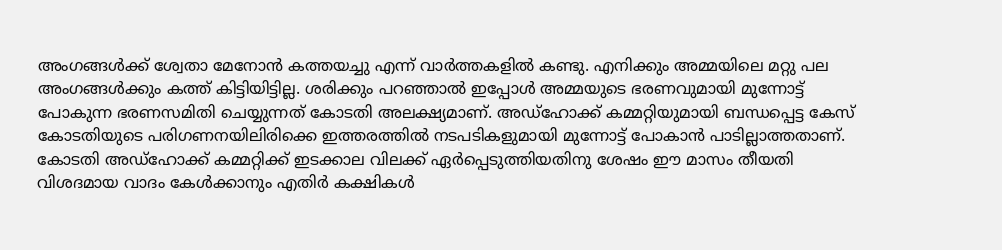അംഗങ്ങൾക്ക് ശ്വേതാ മേനോൻ കത്തയച്ചു എന്ന് വാർത്തകളിൽ കണ്ടു. എനിക്കും അമ്മയിലെ മറ്റു പല അംഗങ്ങൾക്കും കത്ത് കിട്ടിയിട്ടില്ല. ശരിക്കും പറഞ്ഞാൽ ഇപ്പോൾ അമ്മയുടെ ഭരണവുമായി മുന്നോട്ട് പോകുന്ന ഭരണസമിതി ചെയ്യുന്നത് കോടതി അലക്ഷ്യമാണ്. അഡ്ഹോക്ക് കമ്മറ്റിയുമായി ബന്ധപ്പെട്ട കേസ് കോടതിയുടെ പരിഗണനയിലിരിക്കെ ഇത്തരത്തിൽ നടപടികളുമായി മുന്നോട്ട് പോകാൻ പാടില്ലാത്തതാണ്. കോടതി അഡ്ഹോക്ക് കമ്മറ്റിക്ക് ഇടക്കാല വിലക്ക് ഏർപ്പെടുത്തിയതിനു ശേഷം ഈ മാസം തീയതി വിശദമായ വാദം കേൾക്കാനും എതിർ കക്ഷികൾ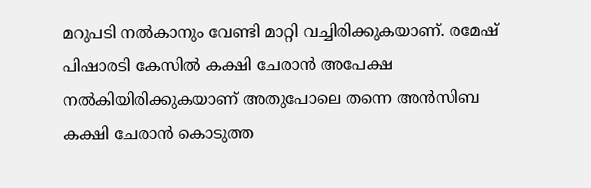മറുപടി നൽകാനും വേണ്ടി മാറ്റി വച്ചിരിക്കുകയാണ്. രമേഷ് പിഷാരടി കേസിൽ കക്ഷി ചേരാൻ അപേക്ഷ നൽകിയിരിക്കുകയാണ് അതുപോലെ തന്നെ അൻസിബ കക്ഷി ചേരാൻ കൊടുത്ത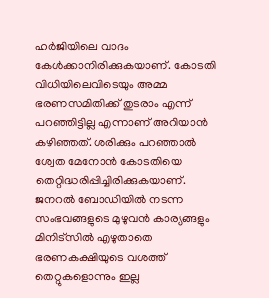ഹർജിയിലെ വാദം കേൾക്കാനിരിക്കുകയാണ്. കോടതി വിധിയിലെവിടെയും അമ്മ ഭരണസമിതിക്ക് തുടരാം എന്ന് പറഞ്ഞിട്ടില്ല എന്നാണ് അറിയാൻ കഴിഞ്ഞത്. ശരിക്കും പറഞ്ഞാൽ ശ്വേത മേനോൻ കോടതിയെ തെറ്റിദ്ധരിപ്പിച്ചിരിക്കുകയാണ്. ജനറൽ ബോഡിയിൽ നടന്ന സംഭവങ്ങളുടെ മുഴുവൻ കാര്യങ്ങളും മിനിട്‌സിൽ എഴുതാതെ ഭരണകക്ഷിയുടെ വശത്ത് തെറ്റുകളൊന്നും ഇല്ല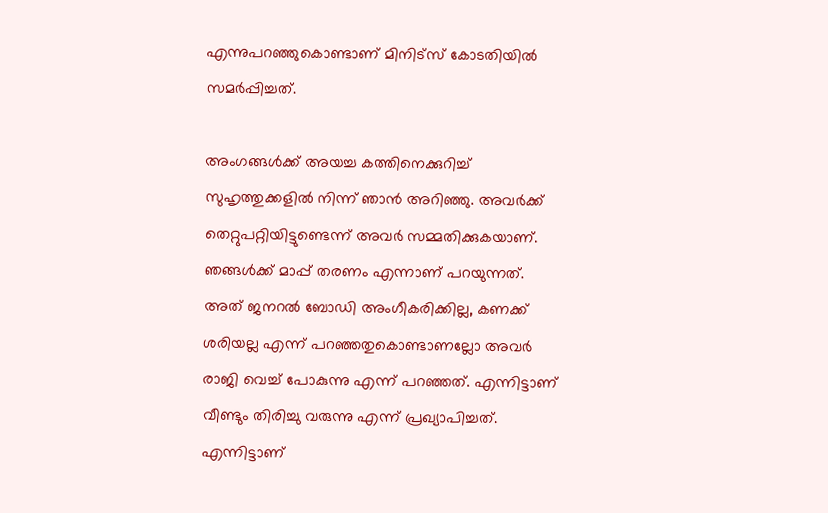എന്നുപറഞ്ഞുകൊണ്ടാണ് മിനിട്‌സ് കോടതിയിൽ സമർപ്പിച്ചത്.

അംഗങ്ങൾക്ക് അയച്ച കത്തിനെക്കുറിച്ച് സുഹൃത്തുക്കളിൽ നിന്ന് ഞാൻ അറിഞ്ഞു. അവർക്ക് തെറ്റുപറ്റിയിട്ടുണ്ടെന്ന് അവർ സമ്മതിക്കുകയാണ്. ഞങ്ങൾക്ക് മാപ്പ് തരണം എന്നാണ് പറയുന്നത്. അത് ജനറൽ ബോഡി അംഗീകരിക്കില്ല, കണക്ക് ശരിയല്ല എന്ന് പറഞ്ഞതുകൊണ്ടാണല്ലോ അവർ രാജി വെച്ച് പോകുന്നു എന്ന് പറഞ്ഞത്. എന്നിട്ടാണ് വീണ്ടും തിരിച്ചു വരുന്നു എന്ന് പ്രഖ്യാപിച്ചത്. എന്നിട്ടാണ്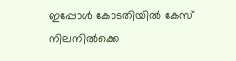ഇപ്പോൾ കോടതിയിൽ കേസ് നിലനിൽക്കെ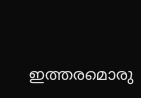ഇത്തരമൊരു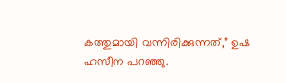കത്തുമായി വന്നിരിക്കുന്നത്,” ഉഷ ഹസീന പറഞ്ഞു.